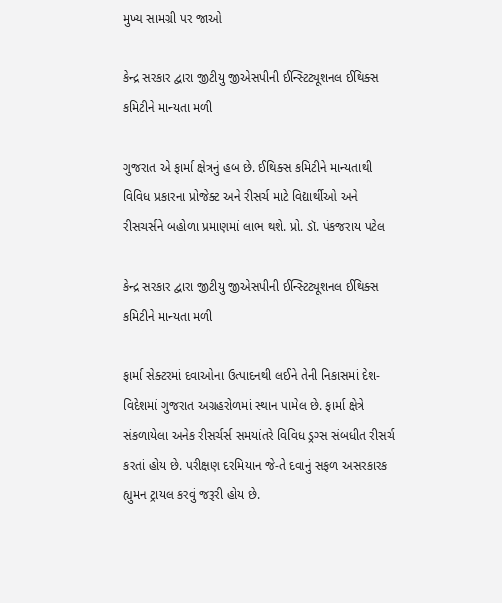મુખ્ય સામગ્રી પર જાઓ

કેન્દ્ર સરકાર દ્વારા જીટીયુ જીએસપીની ઈન્સ્ટિટ્યૂશનલ ઈથિક્સ કમિટીને માન્યતા મળી

ગુજરાત એ ફાર્મા ક્ષેત્રનું હબ છે. ઈથિક્સ કમિટીને માન્યતાથી વિવિધ પ્રકારના પ્રોજેક્ટ અને રીસર્ચ માટે વિદ્યાર્થીઓ અને રીસચર્સને બહોળા પ્રમાણમાં લાભ થશે. પ્રો. ડૉ. પંકજરાય પટેલ

કેન્દ્ર સરકાર દ્વારા જીટીયુ જીએસપીની ઈન્સ્ટિટ્યૂશનલ ઈથિક્સ કમિટીને માન્યતા મળી

ફાર્મા સેક્ટરમાં દવાઓના ઉત્પાદનથી લઈને તેની નિકાસમાં દેશ-વિદેશમાં ગુજરાત અગ્રહરોળમાં સ્થાન પામેલ છે. ફાર્મા ક્ષેત્રે સંકળાયેલા અનેક રીસર્ચર્સ સમયાંતરે વિવિધ ડ્રગ્સ સંબધીત રીસર્ચ કરતાં હોય છે. પરીક્ષણ દરમિયાન જે-તે દવાનું સફળ અસરકારક હ્યુમન ટ્રાયલ કરવું જરૂરી હોય છે.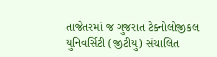તાજેતરમાં જ ગુજરાત ટેક્નોલોજીકલ યુનિવર્સિટી (જીટીયુ) સંચાલિત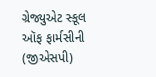ગ્રેજ્યુએટ સ્કૂલ ઑફ ફાર્મસીની (જીએસપી)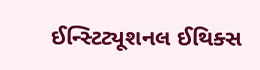ઈન્સ્ટિટ્યૂશનલ ઈથિક્સ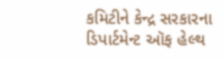કમિટીને કેન્દ્ર સરકારના ડિપાર્ટમેન્ટ ઑફ હેલ્થ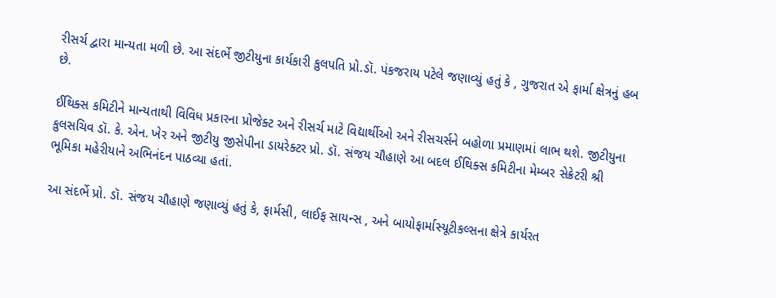રીસર્ચ દ્વારા માન્યતા મળી છે. આ સંદર્ભે જીટીયુના કાર્યકારી કુલપતિ પ્રો.ડૉ. પંકજરાય પટેલે જણાવ્યું હતું કે , ગુજરાત એ ફાર્મા ક્ષેત્રનું હબ છે.

ઈથિક્સ કમિટીને માન્યતાથી વિવિધ પ્રકારના પ્રોજેક્ટ અને રીસર્ચ માટે વિદ્યાર્થીઓ અને રીસચર્સને બહોળા પ્રમાણમાં લાભ થશે. જીટીયુના કુલસચિવ ડૉ. કે. એન. ખેર અને જીટીયુ જીસેપીના ડાયરેક્ટર પ્રો. ડૉ. સંજય ચૌહાણે આ બદલ ઈથિક્સ કમિટીના મેમ્બર સેક્રેટરી શ્રી ભૂમિકા મહેરીયાને અભિનંદન પાઠવ્યા હતાં.

આ સંદર્ભે પ્રો. ડૉ. સંજય ચૌહાણે જણાવ્યું હતું કે, ફાર્મસી, લાઈફ સાયન્સ , અને બાયોફાર્માસ્યૂટીકલ્સના ક્ષેત્રે કાર્યરત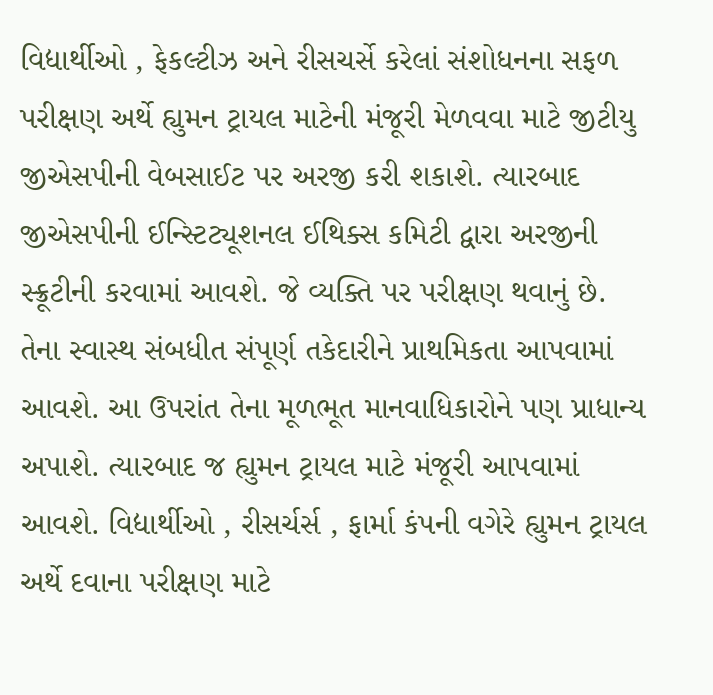વિદ્યાર્થીઓ , ફેકલ્ટીઝ અને રીસચર્સે કરેલાં સંશોધનના સફળ પરીક્ષણ અર્થે હ્યુમન ટ્રાયલ માટેની મંજૂરી મેળવવા માટે જીટીયુ જીએસપીની વેબસાઈટ પર અરજી કરી શકાશે. ત્યારબાદ જીએસપીની ઈન્સ્ટિટ્યૂશનલ ઈથિક્સ કમિટી દ્વારા અરજીની સ્ક્રૂટીની કરવામાં આવશે. જે વ્યક્તિ પર પરીક્ષણ થવાનું છે. તેના સ્વાસ્થ સંબધીત સંપૂર્ણ તકેદારીને પ્રાથમિકતા આપવામાં આવશે. આ ઉપરાંત તેના મૂળભૂત માનવાધિકારોને પણ પ્રાધાન્ય અપાશે. ત્યારબાદ જ હ્યુમન ટ્રાયલ માટે મંજૂરી આપવામાં આવશે. વિદ્યાર્થીઓ , રીસર્ચર્સ , ફાર્મા કંપની વગેરે હ્યુમન ટ્રાયલ અર્થે દવાના પરીક્ષણ માટે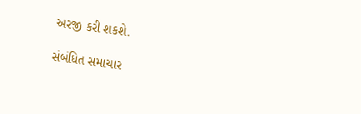અરજી કરી શકશે.

સંબંધિત સમાચાર